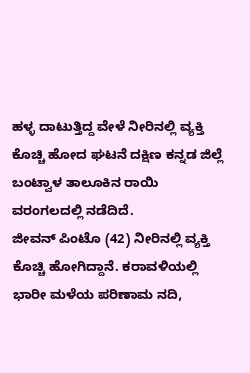ಹಳ್ಳ ದಾಟುತ್ತಿದ್ದ ವೇಳೆ ನೀರಿನಲ್ಲಿ ವ್ಯಕ್ತಿ ಕೊಚ್ಚಿ ಹೋದ ಘಟನೆ ದಕ್ಷಿಣ ಕನ್ನಡ ಜಿಲ್ಲೆ ಬಂಟ್ವಾಳ ತಾಲೂಕಿನ ರಾಯಿ ವರಂಗಲದಲ್ಲಿ ನಡೆದಿದೆ.
ಜೀವನ್ ಪಿಂಟೊ (42) ನೀರಿನಲ್ಲಿ ವ್ಯಕ್ತಿ ಕೊಚ್ಚಿ ಹೋಗಿದ್ದಾನೆ. ಕರಾವಳಿಯಲ್ಲಿ ಭಾರೀ ಮಳೆಯ ಪರಿಣಾಮ ನದಿ,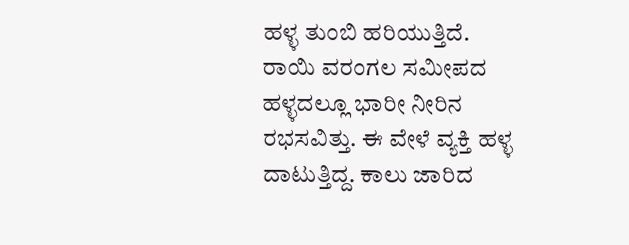ಹಳ್ಳ ತುಂಬಿ ಹರಿಯುತ್ತಿದೆ. ರಾಯಿ ವರಂಗಲ ಸಮೀಪದ ಹಳ್ಳದಲ್ಲೂ ಭಾರೀ ನೀರಿನ ರಭಸವಿತ್ತು. ಈ ವೇಳೆ ವ್ಯಕ್ತಿ ಹಳ್ಳ ದಾಟುತ್ತಿದ್ದ. ಕಾಲು ಜಾರಿದ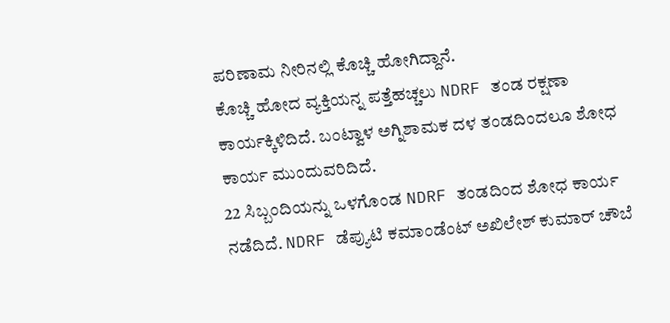ಪರಿಣಾಮ ನೀರಿನಲ್ಲಿ ಕೊಚ್ಚಿ ಹೋಗಿದ್ದಾನೆ.
ಕೊಚ್ಚಿ ಹೋದ ವ್ಯಕ್ತಿಯನ್ನ ಪತ್ತೆಹಚ್ಚಲು NDRF ತಂಡ ರಕ್ಷಣಾ ಕಾರ್ಯಕ್ಕಿಳಿದಿದೆ. ಬಂಟ್ವಾಳ ಅಗ್ನಿಶಾಮಕ ದಳ ತಂಡದಿಂದಲೂ ಶೋಧ ಕಾರ್ಯ ಮುಂದುವರಿದಿದೆ.
22 ಸಿಬ್ಬಂದಿಯನ್ನು ಒಳಗೊಂಡ NDRF ತಂಡದಿಂದ ಶೋಧ ಕಾರ್ಯ ನಡೆದಿದೆ. NDRF ಡೆಪ್ಯುಟಿ ಕಮಾಂಡೆಂಟ್ ಅಖಿಲೇಶ್ ಕುಮಾರ್ ಚೌಬೆ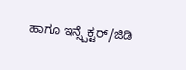ಹಾಗೂ ಇನ್ಸ್ಪೆಕ್ಟರ್/ಜಿಡಿ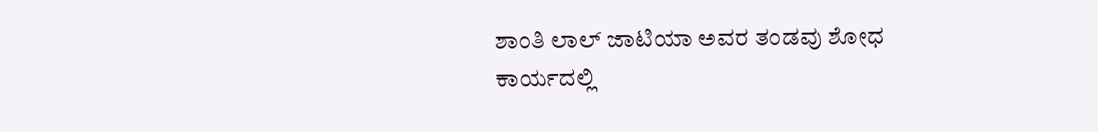ಶಾಂತಿ ಲಾಲ್ ಜಾಟಿಯಾ ಅವರ ತಂಡವು ಶೋಧ ಕಾರ್ಯದಲ್ಲಿ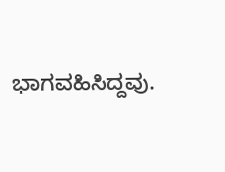ಭಾಗವಹಿಸಿದ್ದವು.